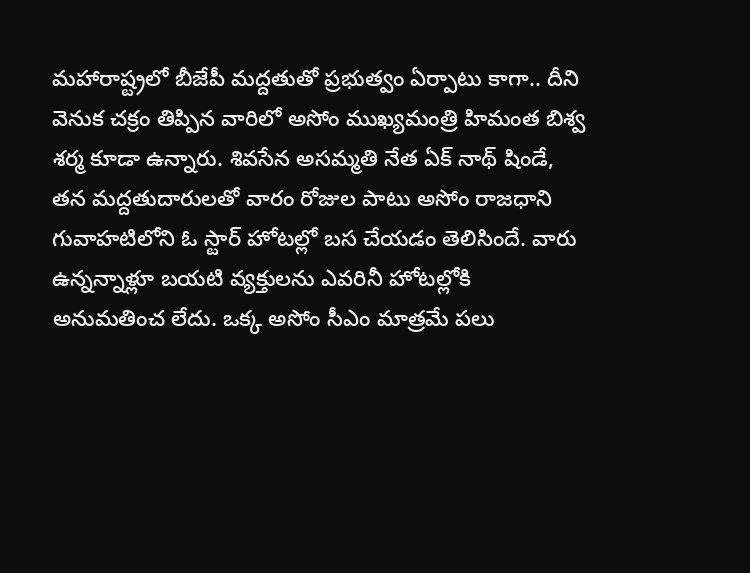మహారాష్ట్రలో బీజేపీ మద్దతుతో ప్రభుత్వం ఏర్పాటు కాగా.. దీని వెనుక చక్రం తిప్పిన వారిలో అసోం ముఖ్యమంత్రి హిమంత బిశ్వ శర్మ కూడా ఉన్నారు. శివసేన అసమ్మతి నేత ఏక్ నాథ్ షిండే, తన మద్దతుదారులతో వారం రోజుల పాటు అసోం రాజధాని గువాహటిలోని ఓ స్టార్ హోటల్లో బస చేయడం తెలిసిందే. వారు ఉన్నన్నాళ్లూ బయటి వ్యక్తులను ఎవరినీ హోటల్లోకి అనుమతించ లేదు. ఒక్క అసోం సీఎం మాత్రమే పలు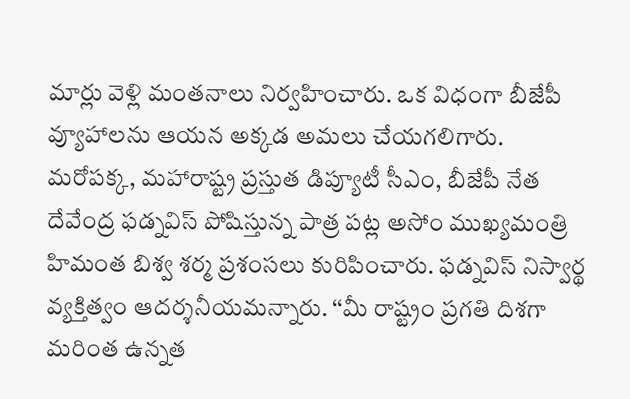మార్లు వెళ్లి మంతనాలు నిర్వహించారు. ఒక విధంగా బీజేపీ వ్యూహాలను ఆయన అక్కడ అమలు చేయగలిగారు.
మరోపక్క, మహారాష్ట్ర ప్రస్తుత డిప్యూటీ సీఎం, బీజేపీ నేత దేవేంద్ర ఫడ్నవిస్ పోషిస్తున్న పాత్ర పట్ల అసోం ముఖ్యమంత్రి హిమంత బిశ్వ శర్మ ప్రశంసలు కురిపించారు. ఫడ్నవిస్ నిస్వార్థ వ్యక్తిత్వం ఆదర్శనీయమన్నారు. ‘‘మీ రాష్ట్రం ప్రగతి దిశగా మరింత ఉన్నత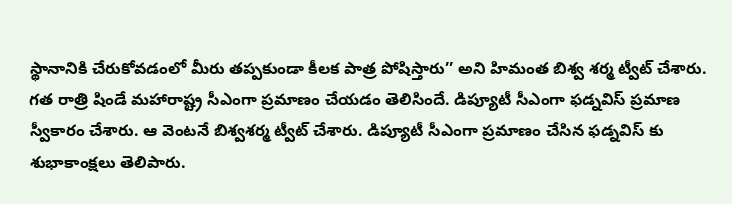స్థానానికి చేరుకోవడంలో మీరు తప్పకుండా కీలక పాత్ర పోషిస్తారు’’ అని హిమంత బిశ్వ శర్మ ట్వీట్ చేశారు.
గత రాత్రి షిండే మహారాష్ట్ర సీఎంగా ప్రమాణం చేయడం తెలిసిందే. డిప్యూటీ సీఎంగా ఫడ్నవిస్ ప్రమాణ స్వీకారం చేశారు. ఆ వెంటనే బిశ్వశర్మ ట్వీట్ చేశారు. డిప్యూటీ సీఎంగా ప్రమాణం చేసిన ఫడ్నవిస్ కు శుభాకాంక్షలు తెలిపారు.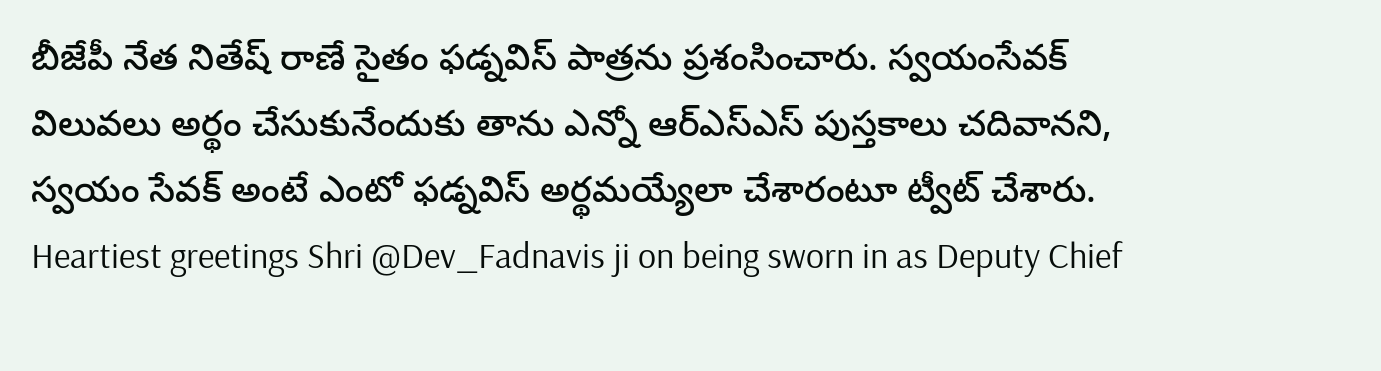బీజేపీ నేత నితేష్ రాణే సైతం ఫడ్నవిస్ పాత్రను ప్రశంసించారు. స్వయంసేవక్ విలువలు అర్థం చేసుకునేందుకు తాను ఎన్నో ఆర్ఎస్ఎస్ పుస్తకాలు చదివానని, స్వయం సేవక్ అంటే ఎంటో ఫడ్నవిస్ అర్థమయ్యేలా చేశారంటూ ట్వీట్ చేశారు.
Heartiest greetings Shri @Dev_Fadnavis ji on being sworn in as Deputy Chief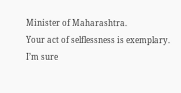Minister of Maharashtra.
Your act of selflessness is exemplary.
I’m sure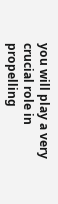you will play a very crucial role in propelling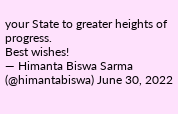your State to greater heights of progress.
Best wishes!
— Himanta Biswa Sarma (@himantabiswa) June 30, 2022